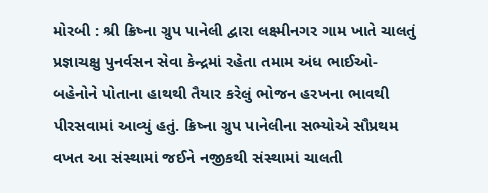મોરબી : શ્રી ક્રિષ્ના ગ્રુપ પાનેલી દ્વારા લક્ષ્મીનગર ગામ ખાતે ચાલતું પ્રજ્ઞાચક્ષુ પુનર્વસન સેવા કેન્દ્રમાં રહેતા તમામ અંધ ભાઈઓ-બહેનોને પોતાના હાથથી તૈયાર કરેલું ભોજન હરખના ભાવથી પીરસવામાં આવ્યું હતું. ક્રિષ્ના ગ્રુપ પાનેલીના સભ્યોએ સૌપ્રથમ વખત આ સંસ્થામાં જઈને નજીકથી સંસ્થામાં ચાલતી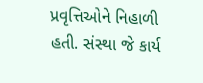પ્રવૃત્તિઓને નિહાળી હતી. સંસ્થા જે કાર્ય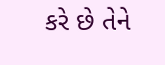કરે છે તેને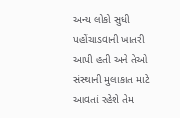અન્ય લોકો સુધી પહોંચાડવાની ખાતરી આપી હતી અને તેઓ સંસ્થાની મુલાકાત માટે આવતાં રહેશે તેમ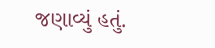જણાવ્યું હતું.